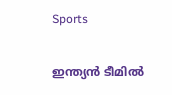Sports

ഇന്ത്യന്‍ ടീമില്‍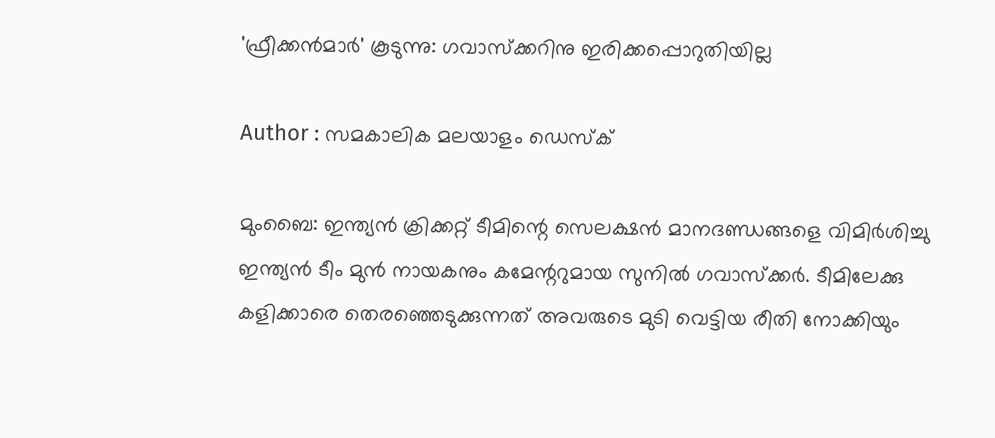'ഫ്രീക്കന്‍മാര്‍' കൂടുന്നു: ഗവാസ്‌ക്കറിനു ഇരിക്കപ്പൊറുതിയില്ല

Author : സമകാലിക മലയാളം ഡെസ്ക്

മുംബൈ: ഇന്ത്യന്‍ ക്രിക്കറ്റ് ടീമിന്റെ സെലക്ഷന്‍ മാനദണ്ഡങ്ങളെ വിമിര്‍ശിച്ചു ഇന്ത്യന്‍ ടീം മുന്‍ നായകനും കമേന്ററുമായ സുനില്‍ ഗവാസ്‌ക്കര്‍. ടീമിലേക്കു കളിക്കാരെ തെരഞ്ഞെടുക്കുന്നത് അവരുടെ മുടി വെട്ടിയ രീതി നോക്കിയും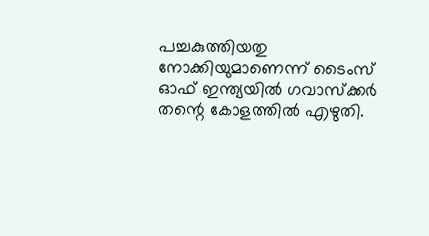പച്ചകുത്തിയതു നോക്കിയുമാണെന്ന് ടൈംസ് ഓഫ് ഇന്ത്യയില്‍ ഗവാസ്‌ക്കര്‍ തന്റെ കോളത്തില്‍ എഴുതി.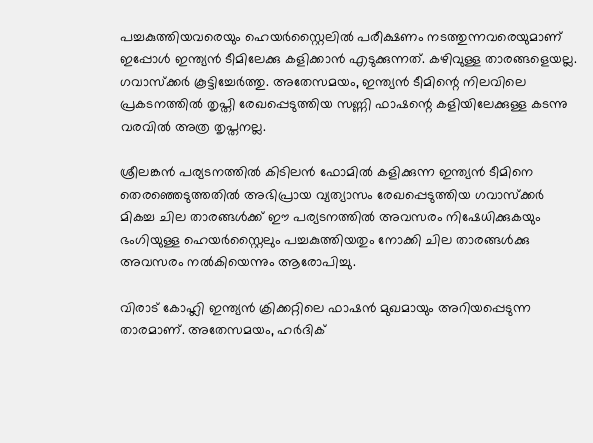പച്ചകുത്തിയവരെയും ഹെയര്‍സ്റ്റൈലില്‍ പരീക്ഷണം നടത്തുന്നവരെയുമാണ് ഇപ്പോള്‍ ഇന്ത്യന്‍ ടീമിലേക്കു കളിക്കാന്‍ എടുക്കുന്നത്. കഴിവുള്ള താരങ്ങളെയല്ല. ഗവാസ്‌ക്കര്‍ കൂട്ടിച്ചേര്‍ത്തു. അതേസമയം, ഇന്ത്യന്‍ ടീമിന്റെ നിലവിലെ പ്രകടനത്തില്‍ തൃപ്തി രേഖപ്പെടുത്തിയ സണ്ണി ഫാഷന്റെ കളിയിലേക്കുള്ള കടന്നു വരവില്‍ അത്ര തൃപ്തനല്ല.

ശ്രീലങ്കന്‍ പര്യടനത്തില്‍ കിടിലന്‍ ഫോമില്‍ കളിക്കുന്ന ഇന്ത്യന്‍ ടീമിനെ തെരഞ്ഞെടുത്തതില്‍ അഭിപ്രായ വ്യത്യാസം രേഖപ്പെടുത്തിയ ഗവാസ്‌ക്കര്‍ മികച്ച ചില താരങ്ങള്‍ക്ക് ഈ പര്യടനത്തില്‍ അവസരം നിഷേധിക്കുകയും ഭംഗിയുള്ള ഹെയര്‍സ്റ്റൈലും പച്ചകുത്തിയതും നോക്കി ചില താരങ്ങള്‍ക്കു അവസരം നല്‍കിയെന്നും ആരോപിച്ചു.

വിരാട് കോഹ്ലി ഇന്ത്യന്‍ ക്രിക്കറ്റിലെ ഫാഷന്‍ മുഖമായും അറിയപ്പെടുന്ന താരമാണ്. അതേസമയം, ഹര്‍ദിക്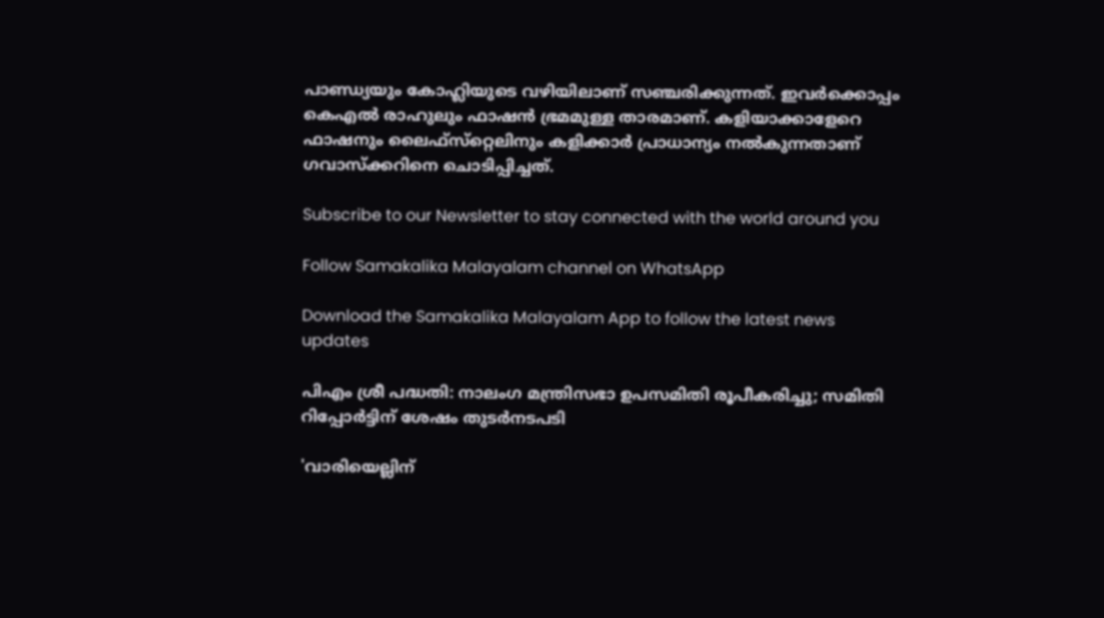പാണ്ഡ്യയും കോഹ്ലിയുടെ വഴിയിലാണ് സഞ്ചരിക്കുന്നത്. ഇവര്‍ക്കൊപ്പം കെഎല്‍ രാഹുലും ഫാഷന്‍ ഭ്രമമുള്ള താരമാണ്. കളിയാക്കാളേറെ ഫാഷനും ലൈഫ്‌സ്‌റ്റെലിനും കളിക്കാര്‍ പ്രാധാന്യം നല്‍കുന്നതാണ് ഗവാസ്‌ക്കറിനെ ചൊടിപ്പിച്ചത്.

Subscribe to our Newsletter to stay connected with the world around you

Follow Samakalika Malayalam channel on WhatsApp

Download the Samakalika Malayalam App to follow the latest news updates

പിഎം ശ്രീ പദ്ധതി: നാലംഗ മന്ത്രിസഭാ ഉപസമിതി രൂപീകരിച്ചു; സമിതി റിപ്പോര്‍ട്ടിന് ശേഷം തുടര്‍നടപടി

'വാരിയെല്ലിന്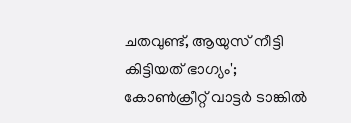ചതവുണ്ട്, ആയുസ് നീട്ടി കിട്ടിയത് ഭാഗ്യം'; കോൺക്രീറ്റ് വാട്ടർ ടാങ്കിൽ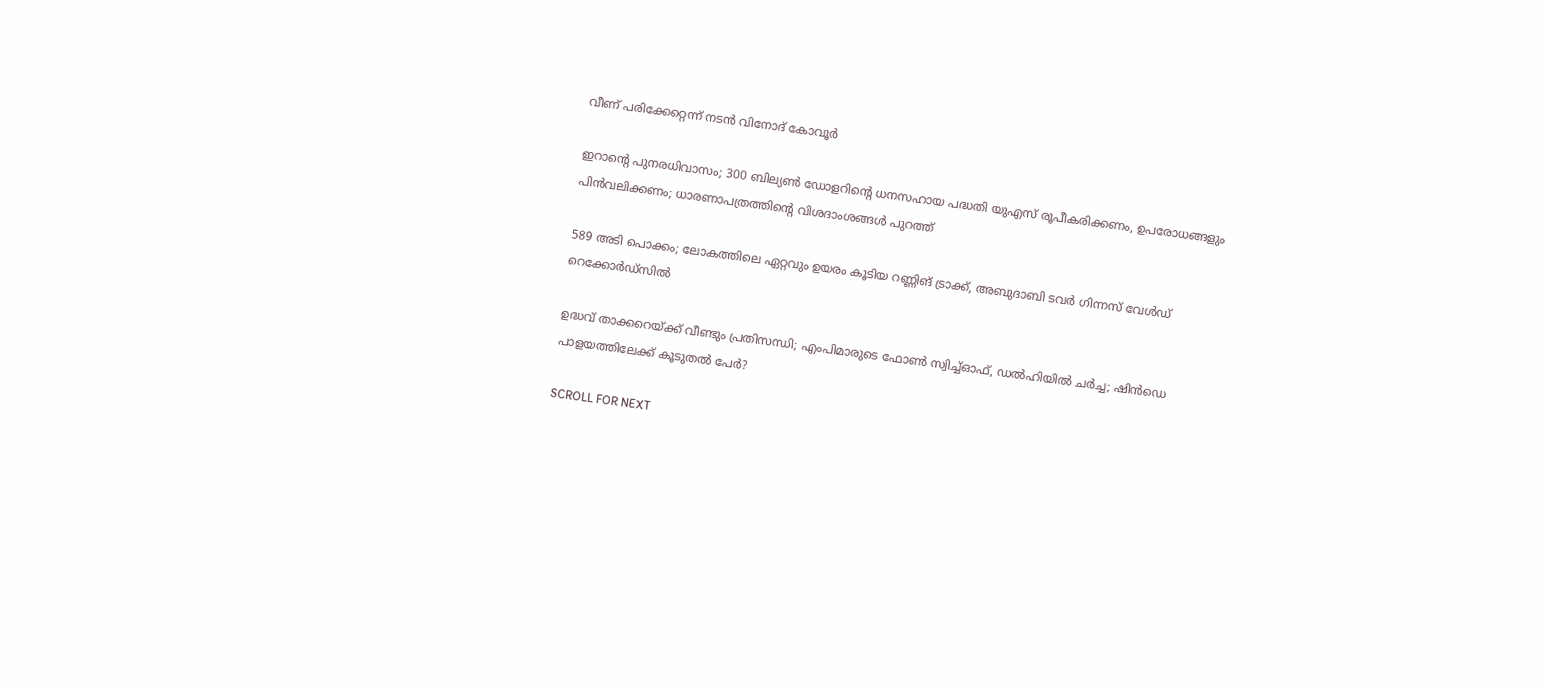വീണ് പരിക്കേറ്റെന്ന് നടൻ വിനോദ് കോവൂർ

ഇറാന്റെ പുനരധിവാസം; 300 ബില്യണ്‍ ഡോളറിന്റെ ധനസഹായ പദ്ധതി യുഎസ് രൂപീകരിക്കണം, ഉപരോധങ്ങളും പിന്‍വലിക്കണം; ധാരണാപത്രത്തിന്റെ വിശദാംശങ്ങള്‍ പുറത്ത്

589 അടി പൊക്കം; ലോകത്തിലെ ഏറ്റവും ഉയരം കൂടിയ റണ്ണിങ് ട്രാക്ക്, അബുദാബി ടവര്‍ ഗിന്നസ് വേള്‍ഡ് റെക്കോര്‍ഡ്‌സില്‍

ഉദ്ധവ് താക്കറെയ്ക്ക് വീണ്ടും പ്രതിസന്ധി; എംപിമാരുടെ ഫോണ്‍ സ്വിച്ച്ഓഫ്, ഡല്‍ഹിയില്‍ ചര്‍ച്ച; ഷിന്‍ഡെ പാളയത്തിലേക്ക് കൂടുതല്‍ പേര്‍?

SCROLL FOR NEXT